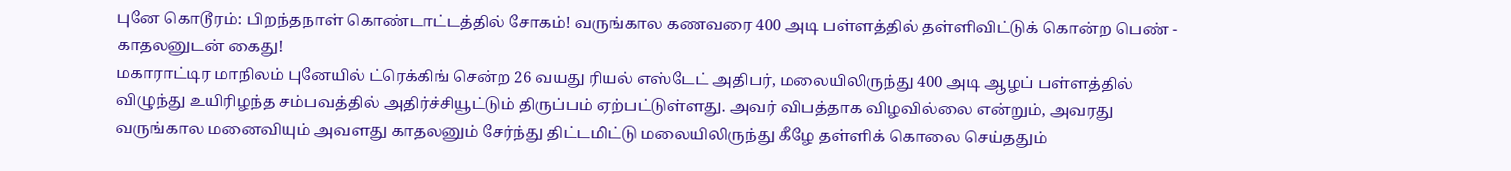புனே கொடூரம்: பிறந்தநாள் கொண்டாட்டத்தில் சோகம்! வருங்கால கணவரை 400 அடி பள்ளத்தில் தள்ளிவிட்டுக் கொன்ற பெண் - காதலனுடன் கைது!
மகாராட்டிர மாநிலம் புனேயில் ட்ரெக்கிங் சென்ற 26 வயது ரியல் எஸ்டேட் அதிபர், மலையிலிருந்து 400 அடி ஆழப் பள்ளத்தில் விழுந்து உயிரிழந்த சம்பவத்தில் அதிர்ச்சியூட்டும் திருப்பம் ஏற்பட்டுள்ளது. அவர் விபத்தாக விழவில்லை என்றும், அவரது வருங்கால மனைவியும் அவளது காதலனும் சேர்ந்து திட்டமிட்டு மலையிலிருந்து கீழே தள்ளிக் கொலை செய்ததும்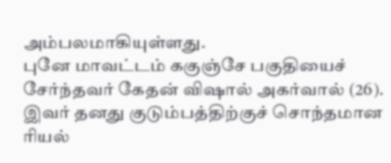அம்பலமாகியுள்ளது.
புனே மாவட்டம் ககுஞ்சே பகுதியைச் சேர்ந்தவர் கேதன் விஷால் அகர்வால் (26). இவர் தனது குடும்பத்திற்குச் சொந்தமான ரியல்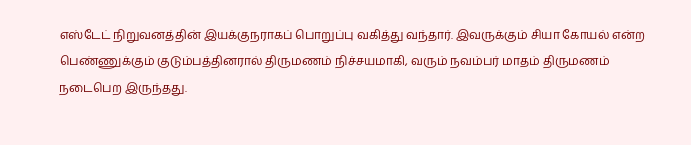எஸ்டேட் நிறுவனத்தின் இயக்குநராகப் பொறுப்பு வகித்து வந்தார். இவருக்கும் சியா கோயல் என்ற பெண்ணுக்கும் குடும்பத்தினரால் திருமணம் நிச்சயமாகி, வரும் நவம்பர் மாதம் திருமணம் நடைபெற இருந்தது.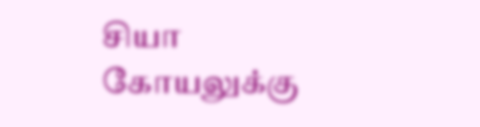சியா கோயலுக்கு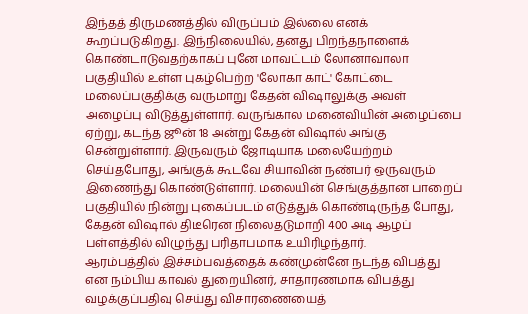இந்தத் திருமணத்தில் விருப்பம் இல்லை எனக் கூறப்படுகிறது. இந்நிலையில், தனது பிறந்தநாளைக் கொண்டாடுவதற்காகப் புனே மாவட்டம் லோனாவாலா பகுதியில் உள்ள புகழ்பெற்ற 'லோகா காட்' கோட்டை மலைப்பகுதிக்கு வருமாறு கேதன் விஷாலுக்கு அவள் அழைப்பு விடுத்துள்ளார். வருங்கால மனைவியின் அழைப்பை ஏற்று, கடந்த ஜூன் 18 அன்று கேதன் விஷால் அங்கு சென்றுள்ளார். இருவரும் ஜோடியாக மலையேற்றம் செய்தபோது, அங்குக் கூடவே சியாவின் நண்பர் ஒருவரும் இணைந்து கொண்டுள்ளார். மலையின் செங்குத்தான பாறைப் பகுதியில் நின்று புகைப்படம் எடுத்துக் கொண்டிருந்த போது, கேதன் விஷால் திடீரென நிலைதடுமாறி 400 அடி ஆழப் பள்ளத்தில் விழுந்து பரிதாபமாக உயிரிழந்தார்.
ஆரம்பத்தில் இச்சம்பவத்தைக் கண்முன்னே நடந்த விபத்து என நம்பிய காவல் துறையினர், சாதாரணமாக விபத்து வழக்குப்பதிவு செய்து விசாரணையைத்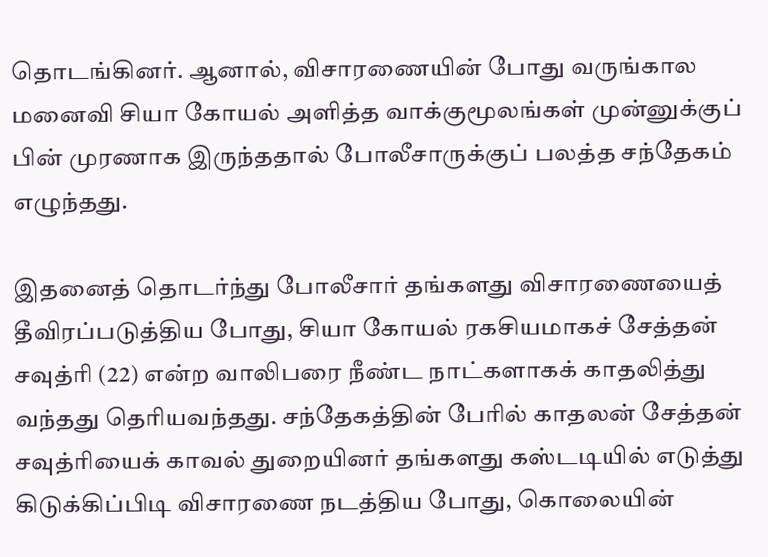தொடங்கினர். ஆனால், விசாரணையின் போது வருங்கால மனைவி சியா கோயல் அளித்த வாக்குமூலங்கள் முன்னுக்குப் பின் முரணாக இருந்ததால் போலீசாருக்குப் பலத்த சந்தேகம் எழுந்தது.

இதனைத் தொடர்ந்து போலீசார் தங்களது விசாரணையைத் தீவிரப்படுத்திய போது, சியா கோயல் ரகசியமாகச் சேத்தன் சவுத்ரி (22) என்ற வாலிபரை நீண்ட நாட்களாகக் காதலித்து வந்தது தெரியவந்தது. சந்தேகத்தின் பேரில் காதலன் சேத்தன் சவுத்ரியைக் காவல் துறையினர் தங்களது கஸ்டடியில் எடுத்து கிடுக்கிப்பிடி விசாரணை நடத்திய போது, கொலையின்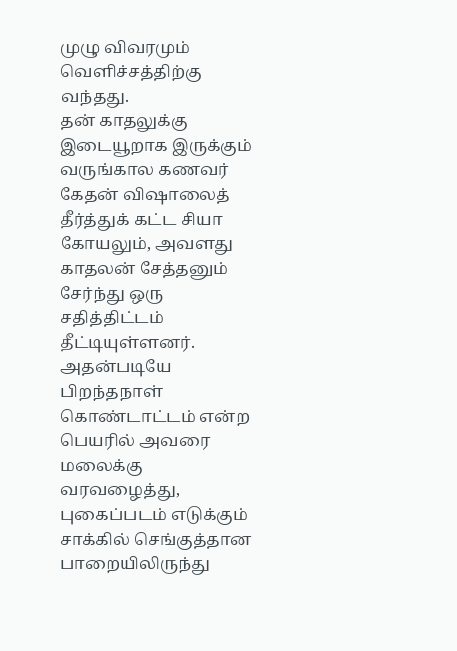முழு விவரமும் வெளிச்சத்திற்கு வந்தது.
தன் காதலுக்கு இடையூறாக இருக்கும் வருங்கால கணவர் கேதன் விஷாலைத் தீர்த்துக் கட்ட சியா கோயலும், அவளது காதலன் சேத்தனும் சேர்ந்து ஒரு சதித்திட்டம் தீட்டியுள்ளனர். அதன்படியே பிறந்தநாள் கொண்டாட்டம் என்ற பெயரில் அவரை மலைக்கு வரவழைத்து, புகைப்படம் எடுக்கும் சாக்கில் செங்குத்தான பாறையிலிருந்து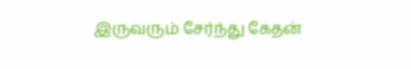இருவரும் சேர்ந்து கேதன்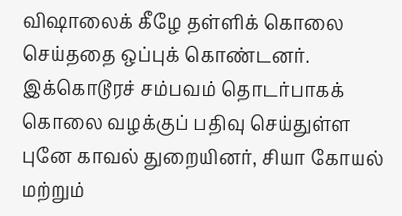விஷாலைக் கீழே தள்ளிக் கொலை செய்ததை ஒப்புக் கொண்டனர்.
இக்கொடூரச் சம்பவம் தொடர்பாகக் கொலை வழக்குப் பதிவு செய்துள்ள புனே காவல் துறையினர், சியா கோயல் மற்றும்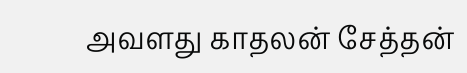அவளது காதலன் சேத்தன்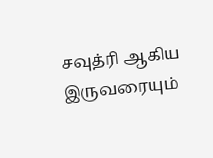சவுத்ரி ஆகிய இருவரையும்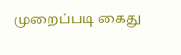முறைப்படி கைது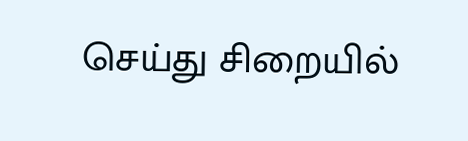செய்து சிறையில்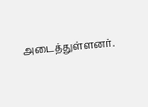அடைத்துள்ளனர்.